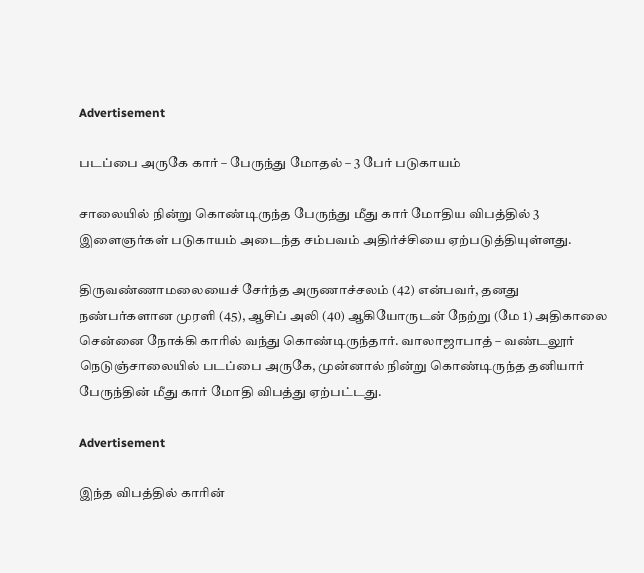Advertisement

படப்பை அருகே கார் – பேருந்து மோதல் – 3 பேர் படுகாயம்

சாலையில் நின்று கொண்டிருந்த பேருந்து மீது கார் மோதிய விபத்தில் 3 இளைஞர்கள் படுகாயம் அடைந்த சம்பவம் அதிர்ச்சியை ஏற்படுத்தியுள்ளது.

திருவண்ணாமலையைச் சேர்ந்த அருணாச்சலம் (42) என்பவர், தனது நண்பர்களான முரளி (45), ஆசிப் அலி (40) ஆகியோருடன் நேற்று (மே 1) அதிகாலை சென்னை நோக்கி காரில் வந்து கொண்டிருந்தார். வாலாஜாபாத் – வண்டலூர் நெடுஞ்சாலையில் படப்பை அருகே, முன்னால் நின்று கொண்டிருந்த தனியார் பேருந்தின் மீது கார் மோதி விபத்து ஏற்பட்டது.

Advertisement

இந்த விபத்தில் காரின்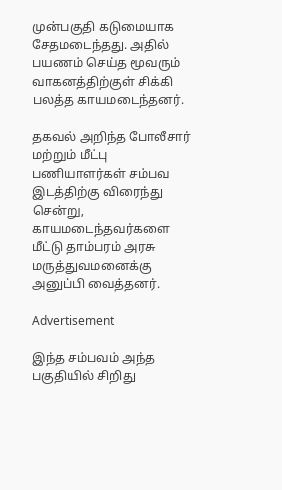முன்பகுதி கடுமையாக சேதமடைந்தது. அதில் பயணம் செய்த மூவரும் வாகனத்திற்குள் சிக்கி பலத்த காயமடைந்தனர்.

தகவல் அறிந்த போலீசார் மற்றும் மீட்பு பணியாளர்கள் சம்பவ இடத்திற்கு விரைந்து சென்று, காயமடைந்தவர்களை மீட்டு தாம்பரம் அரசு மருத்துவமனைக்கு அனுப்பி வைத்தனர்.

Advertisement

இந்த சம்பவம் அந்த பகுதியில் சிறிது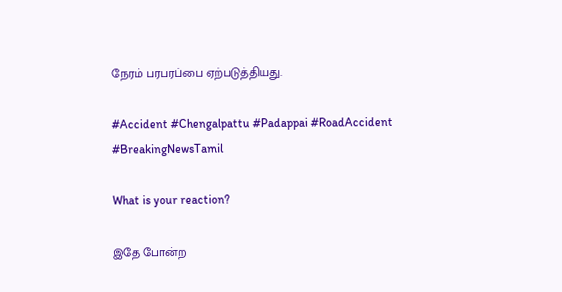நேரம் பரபரப்பை ஏற்படுத்தியது.

#Accident #Chengalpattu #Padappai #RoadAccident #BreakingNewsTamil

What is your reaction?

இதே போன்ற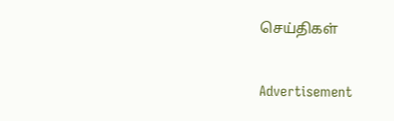செய்திகள்

Advertisement